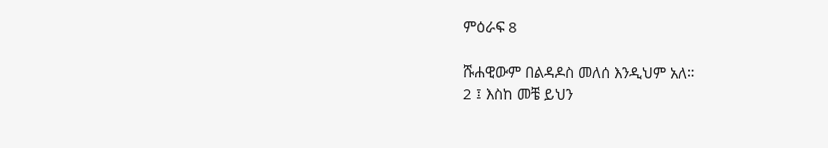ምዕራፍ 8

ሹሐዊውም በልዳዶስ መለሰ እንዲህም አለ።
2 ፤ እስከ መቼ ይህን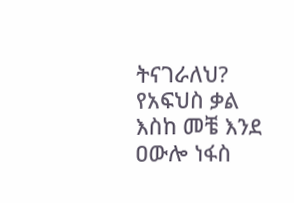ትናገራለህ? የአፍህስ ቃል እስከ መቼ እንደ ዐውሎ ነፋስ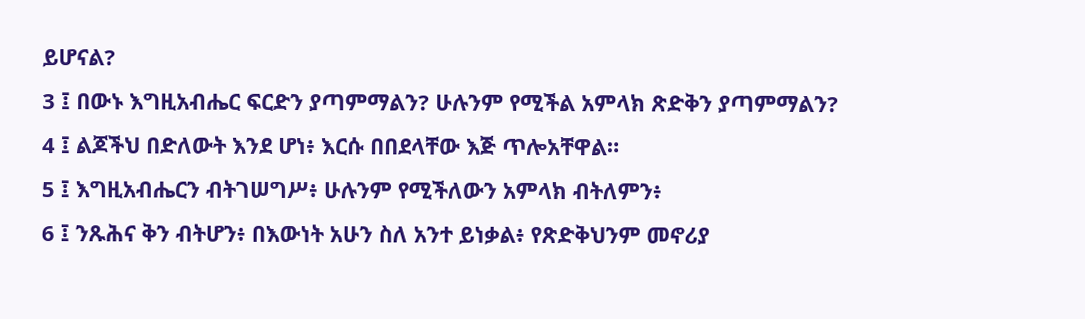ይሆናል?
3 ፤ በውኑ እግዚአብሔር ፍርድን ያጣምማልን? ሁሉንም የሚችል አምላክ ጽድቅን ያጣምማልን?
4 ፤ ልጆችህ በድለውት እንደ ሆነ፥ እርሱ በበደላቸው እጅ ጥሎአቸዋል።
5 ፤ እግዚአብሔርን ብትገሠግሥ፥ ሁሉንም የሚችለውን አምላክ ብትለምን፥
6 ፤ ንጹሕና ቅን ብትሆን፥ በእውነት አሁን ስለ አንተ ይነቃል፥ የጽድቅህንም መኖሪያ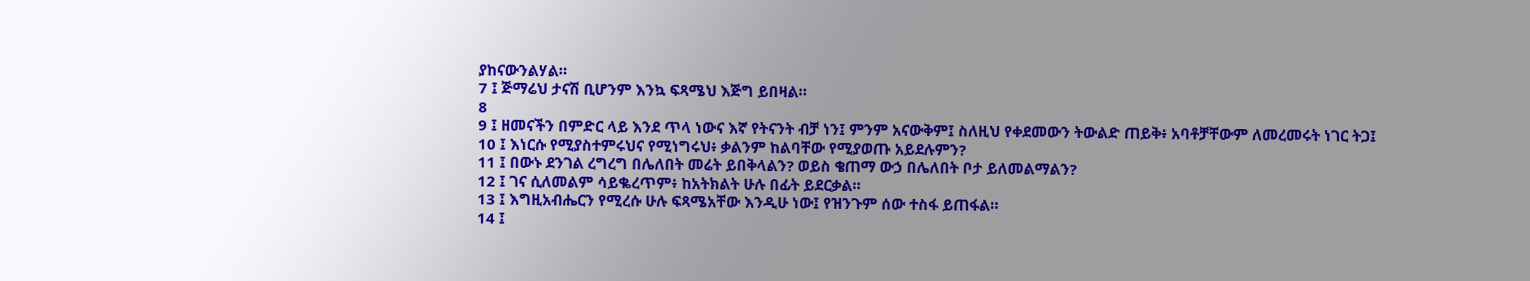ያከናውንልሃል።
7 ፤ ጅማሬህ ታናሽ ቢሆንም እንኳ ፍጻሜህ እጅግ ይበዛል።
8
9 ፤ ዘመናችን በምድር ላይ እንደ ጥላ ነውና እኛ የትናንት ብቻ ነን፤ ምንም አናውቅም፤ ስለዚህ የቀደመውን ትውልድ ጠይቅ፥ አባቶቻቸውም ለመረመሩት ነገር ትጋ፤
10 ፤ እነርሱ የሚያስተምሩህና የሚነግሩህ፥ ቃልንም ከልባቸው የሚያወጡ አይደሉምን?
11 ፤ በውኑ ደንገል ረግረግ በሌለበት መሬት ይበቅላልን? ወይስ ቄጠማ ውኃ በሌለበት ቦታ ይለመልማልን?
12 ፤ ገና ሲለመልም ሳይቈረጥም፥ ከአትክልት ሁሉ በፊት ይደርቃል።
13 ፤ እግዚአብሔርን የሚረሱ ሁሉ ፍጻሜአቸው እንዲሁ ነው፤ የዝንጉም ሰው ተስፋ ይጠፋል።
14 ፤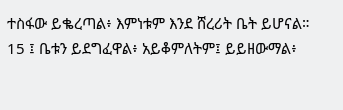ተስፋው ይቈረጣል፥ እምነቱም እንደ ሸረሪት ቤት ይሆናል።
15 ፤ ቤቱን ይደግፈዋል፥ አይቆምለትም፤ ይይዘውማል፥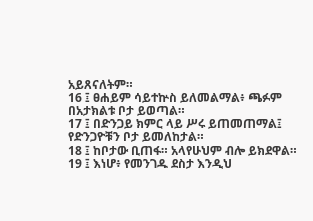አይጸናለትም።
16 ፤ ፀሐይም ሳይተኵስ ይለመልማል፥ ጫፉም በአታክልቱ ቦታ ይወጣል።
17 ፤ በድንጋይ ክምር ላይ ሥሩ ይጠመጠማል፤ የድንጋዮቹን ቦታ ይመለከታል።
18 ፤ ከቦታው ቢጠፋ። አላየሁህም ብሎ ይክደዋል።
19 ፤ እነሆ፥ የመንገዱ ደስታ እንዲህ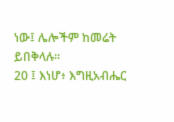ነው፤ ሌሎችም ከመሬት ይበቅላሉ።
20 ፤ እነሆ፥ እግዚአብሔር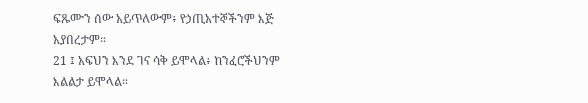ፍጹሙን ሰው አይጥለውም፥ የኃጢአተኞችንም እጅ አያበረታም።
21 ፤ አፍህን እንደ ገና ሳቅ ይሞላል፥ ከንፈሮችህንም እልልታ ይሞላል።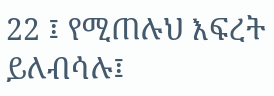22 ፤ የሚጠሉህ እፍረት ይለብሳሉ፤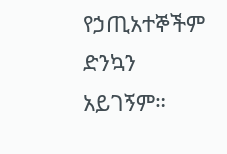የኃጢአተኞችም ድንኳን አይገኝም።